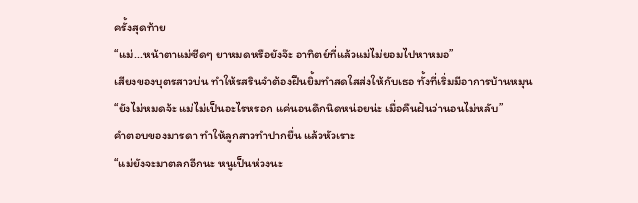ครั้งสุดท้าย
“แม่...หน้าตาแม่ซีดๆ ยาหมดหรือยังจ๊ะ อาทิตย์ที่แล้วแม่ไม่ยอมไปหาหมอ”
เสียงของบุตรสาวบ่น ทำให้รสรินจำต้องฝืนยิ้มทำสดใสส่งให้กับเธอ ทั้งที่เริ่มมีอาการบ้านหมุน
“ยังไม่หมดจ้ะ แม่ไม่เป็นอะไรหรอก แค่นอนดึกนิดหน่อยน่ะ เมื่อคืนฝันว่านอนไม่หลับ”
คำตอบของมารดา ทำให้ลูกสาวทำปากยื่น แล้วหัวเราะ
“แม่ยังจะมาตลกอีกนะ หนูเป็นห่วงนะ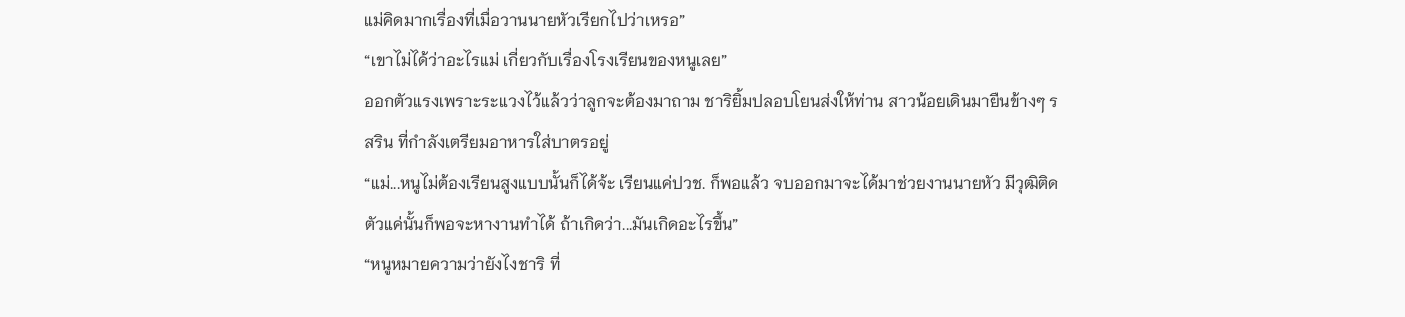แม่คิดมากเรื่องที่เมื่อวานนายหัวเรียกไปว่าเหรอ”
“เขาไม่ได้ว่าอะไรแม่ เกี่ยวกับเรื่องโรงเรียนของหนูเลย”
ออกตัวแรงเพราะระแวงไว้แล้วว่าลูกจะต้องมาถาม ชาริยิ้มปลอบโยนส่งให้ท่าน สาวน้อยเดินมายืนข้างๆ รสริน ที่กำลังเตรียมอาหารใส่บาตรอยู่
“แม่...หนูไม่ต้องเรียนสูงแบบนั้นก็ได้จ้ะ เรียนแค่ปวช. ก็พอแล้ว จบออกมาจะได้มาช่วยงานนายหัว มีวุฒิติดตัวแค่นั้นก็พอจะหางานทำได้ ถ้าเกิดว่า...มันเกิดอะไรขึ้น”
“หนูหมายความว่ายังไงชาริ ที่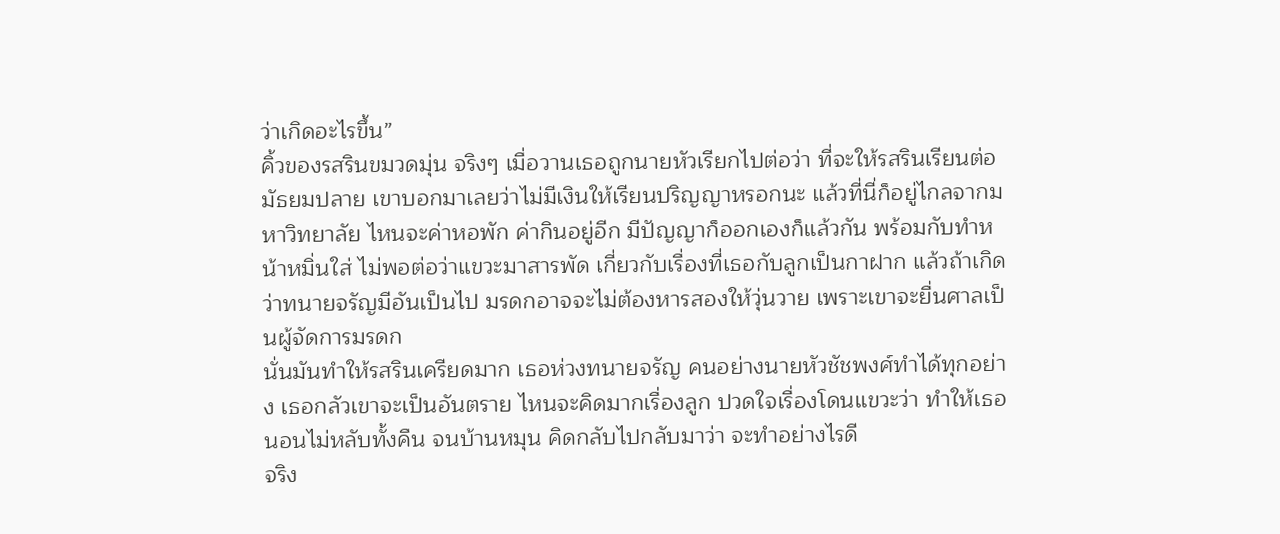ว่าเกิดอะไรขึ้น”
คิ้วของรสรินขมวดมุ่น จริงๆ เมื่อวานเธอถูกนายหัวเรียกไปต่อว่า ที่จะให้รสรินเรียนต่อมัธยมปลาย เขาบอกมาเลยว่าไม่มีเงินให้เรียนปริญญาหรอกนะ แล้วที่นี่ก็อยู่ไกลจากมหาวิทยาลัย ไหนจะค่าหอพัก ค่ากินอยู่อีก มีปัญญาก็ออกเองก็แล้วกัน พร้อมกับทำหน้าหมิ่นใส่ ไม่พอต่อว่าแขวะมาสารพัด เกี่ยวกับเรื่องที่เธอกับลูกเป็นกาฝาก แล้วถ้าเกิดว่าทนายจรัญมีอันเป็นไป มรดกอาจจะไม่ต้องหารสองให้วุ่นวาย เพราะเขาจะยื่นศาลเป็นผู้จัดการมรดก
นั่นมันทำให้รสรินเครียดมาก เธอห่วงทนายจรัญ คนอย่างนายหัวชัชพงศ์ทำได้ทุกอย่าง เธอกลัวเขาจะเป็นอันตราย ไหนจะคิดมากเรื่องลูก ปวดใจเรื่องโดนแขวะว่า ทำให้เธอนอนไม่หลับทั้งคืน จนบ้านหมุน คิดกลับไปกลับมาว่า จะทำอย่างไรดี
จริง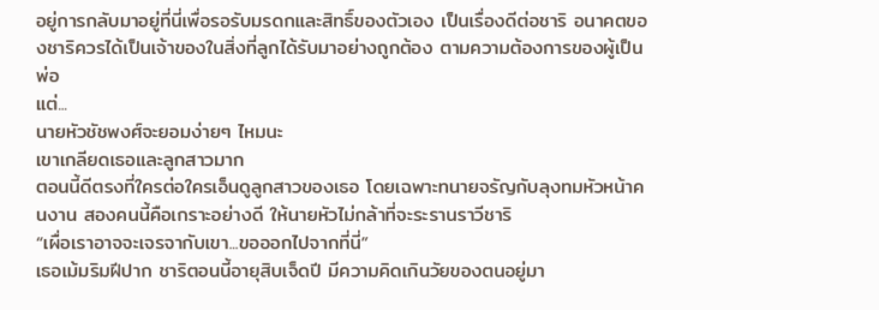อยู่การกลับมาอยู่ที่นี่เพื่อรอรับมรดกและสิทธิ์ของตัวเอง เป็นเรื่องดีต่อชาริ อนาคตของชาริควรได้เป็นเจ้าของในสิ่งที่ลูกได้รับมาอย่างถูกต้อง ตามความต้องการของผู้เป็นพ่อ
แต่...
นายหัวชัชพงศ์จะยอมง่ายๆ ไหมนะ
เขาเกลียดเธอและลูกสาวมาก
ตอนนี้ดีตรงที่ใครต่อใครเอ็นดูลูกสาวของเธอ โดยเฉพาะทนายจรัญกับลุงทมหัวหน้าคนงาน สองคนนี้คือเกราะอย่างดี ให้นายหัวไม่กล้าที่จะระรานราวีชาริ
“เผื่อเราอาจจะเจรจากับเขา...ขอออกไปจากที่นี่”
เธอเม้มริมฝีปาก ชาริตอนนี้อายุสิบเจ็ดปี มีความคิดเกินวัยของตนอยู่มา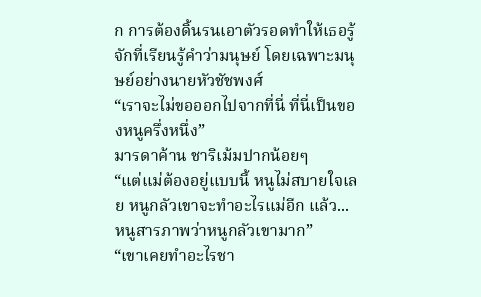ก การต้องดิ้นรนเอาตัวรอดทำให้เธอรู้จักที่เรียนรู้คำว่ามนุษย์ โดยเฉพาะมนุษย์อย่างนายหัวชัชพงศ์
“เราจะไม่ขอออกไปจากที่นี่ ที่นี่เป็นของหนูครึ่งหนึ่ง”
มารดาค้าน ชาริเม้มปากน้อยๆ
“แต่แม่ต้องอยู่แบบนี้ หนูไม่สบายใจเลย หนูกลัวเขาจะทำอะไรแม่อีก แล้ว...หนูสารภาพว่าหนูกลัวเขามาก”
“เขาเคยทำอะไรชา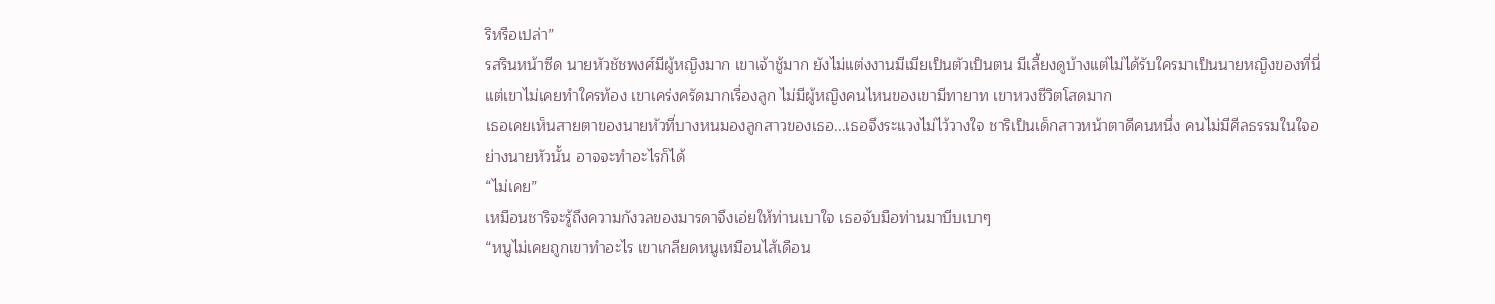ริหรือเปล่า”
รสรินหน้าซีด นายหัวชัชพงศ์มีผู้หญิงมาก เขาเจ้าชู้มาก ยังไม่แต่งงานมีเมียเป็นตัวเป็นตน มีเลี้ยงดูบ้างแต่ไม่ได้รับใครมาเป็นนายหญิงของที่นี่ แต่เขาไม่เคยทำใครท้อง เขาเคร่งครัดมากเรื่องลูก ไม่มีผู้หญิงคนไหนของเขามีทายาท เขาหวงชีวิตโสดมาก
เธอเคยเห็นสายตาของนายหัวที่บางหนมองลูกสาวของเธอ...เธอจึงระแวงไม่ไว้วางใจ ชาริเป็นเด็กสาวหน้าตาดีคนหนึ่ง คนไม่มีศีลธรรมในใจอย่างนายหัวนั้น อาจจะทำอะไรก็ได้
“ไม่เคย”
เหมือนชาริจะรู้ถึงความกังวลของมารดาจึงเอ่ยให้ท่านเบาใจ เธอจับมือท่านมาบีบเบาๆ
“หนูไม่เคยถูกเขาทำอะไร เขาเกลียดหนูเหมือนไส้เดือน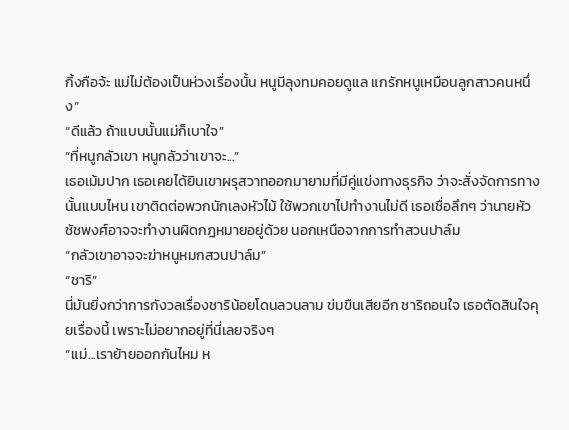กิ้งกือจ้ะ แม่ไม่ต้องเป็นห่วงเรื่องนั้น หนูมีลุงทมคอยดูแล แกรักหนูเหมือนลูกสาวคนหนึ่ง”
“ดีแล้ว ถ้าแบบนั้นแม่ก็เบาใจ”
“ที่หนูกลัวเขา หนูกลัวว่าเขาจะ...”
เธอเม้มปาก เธอเคยได้ยินเขาผรุสวาทออกมายามที่มีคู่แข่งทางธุรกิจ ว่าจะสั่งจัดการทางนั้นแบบไหน เขาติดต่อพวกนักเลงหัวไม้ ใช้พวกเขาไปทำงานไม่ดี เธอเชื่อลึกๆ ว่านายหัวชัชพงศ์อาจจะทำงานผิดกฎหมายอยู่ด้วย นอกเหนือจากการทำสวนปาล์ม
“กลัวเขาอาจจะฆ่าหนูหมกสวนปาล์ม”
“ชาริ”
นี่มันยิ่งกว่าการกังวลเรื่องชาริน้อยโดนลวนลาม ข่มขืนเสียอีก ชาริถอนใจ เธอตัดสินใจคุยเรื่องนี้ เพราะไม่อยากอยู่ที่นี่เลยจริงๆ
“แม่...เราย้ายออกกันไหม ห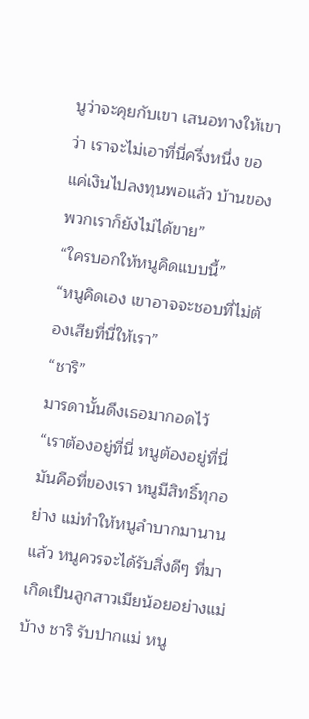นูว่าจะคุยกับเขา เสนอทางให้เขาว่า เราจะไม่เอาที่นี่ครึ่งหนึ่ง ขอแค่เงินไปลงทุนพอแล้ว บ้านของพวกเราก็ยังไม่ได้ขาย”
“ใครบอกให้หนูคิดแบบนี้”
“หนูคิดเอง เขาอาจจะชอบที่ไม่ต้องเสียที่นี่ให้เรา”
“ชาริ”
มารดานั้นดึงเธอมากอดไว้
“เราต้องอยู่ที่นี่ หนูต้องอยู่ที่นี่ มันคือที่ของเรา หนูมีสิทธิ์ทุกอย่าง แม่ทำให้หนูลำบากมานานแล้ว หนูควรจะได้รับสิ่งดีๆ ที่มาเกิดเป็นลูกสาวเมียน้อยอย่างแม่บ้าง ชาริ รับปากแม่ หนู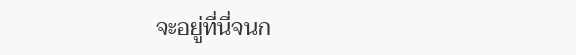จะอยู่ที่นี่จนก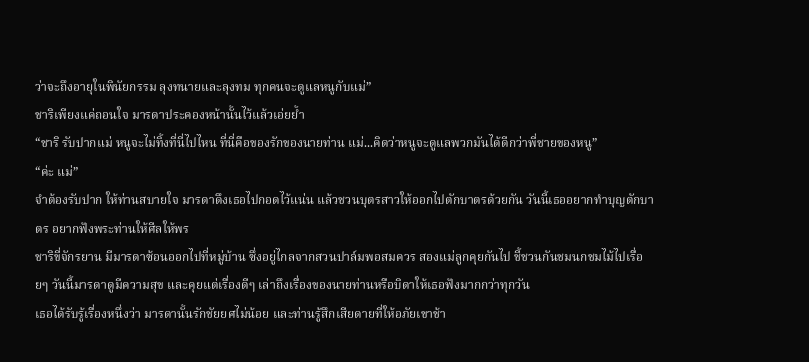ว่าจะถึงอายุในพินัยกรรม ลุงทนายและลุงทม ทุกคนจะดูแลหนูกับแม่”
ชาริเพียงแค่ถอนใจ มารดาประคองหน้านั้นไว้แล้วเอ่ยย้ำ
“ชาริ รับปากแม่ หนูจะไม่ทิ้งที่นี่ไปไหน ที่นี่คือของรักของนายท่าน แม่...คิดว่าหนูจะดูแลพวกมันได้ดีกว่าพี่ชายของหนู”
“ค่ะ แม่”
จำต้องรับปาก ให้ท่านสบายใจ มารดาดึงเธอไปกอดไว้แน่น แล้วชวนบุตรสาวให้ออกไปตักบาตรด้วยกัน วันนี้เธออยากทำบุญตักบาตร อยากฟังพระท่านให้ศีลให้พร
ชาริขี่จักรยาน มีมารดาซ้อนออกไปที่หมู่บ้าน ซึ่งอยู่ไกลจากสวนปาล์มพอสมควร สองแม่ลูกคุยกันไป ชี้ชวนกันชมนกชมไม้ไปเรื่อยๆ วันนี้มารดาดูมีความสุข และคุยแต่เรื่องดีๆ เล่าถึงเรื่องของนายท่านหรือบิดาให้เธอฟังมากกว่าทุกวัน
เธอได้รับรู้เรื่องหนึ่งว่า มารดานั้นรักชัยยศไม่น้อย และท่านรู้สึกเสียดายที่ให้อภัยเขาช้า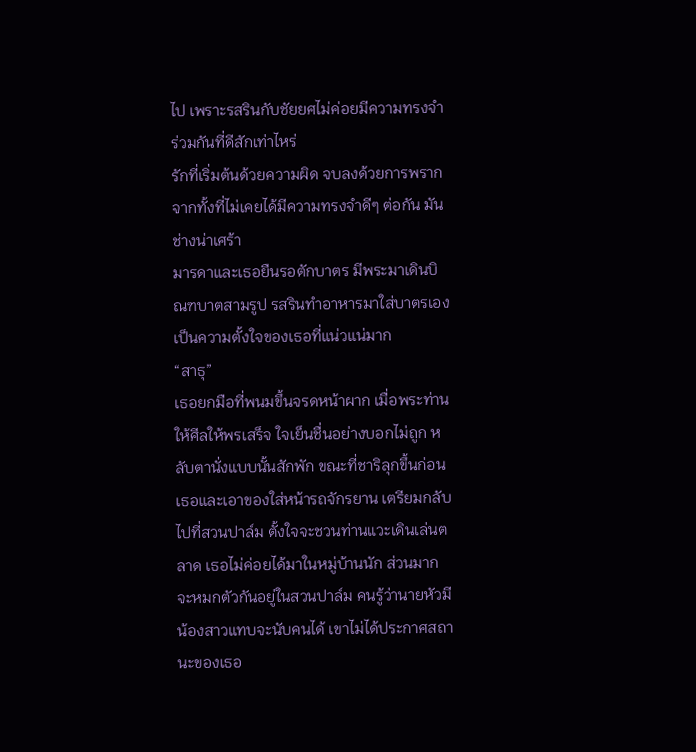ไป เพราะรสรินกับชัยยศไม่ค่อยมีความทรงจำร่วมกันที่ดีสักเท่าไหร่
รักที่เริ่มต้นด้วยความผิด จบลงด้วยการพรากจากทั้งที่ไม่เคยได้มีความทรงจำดีๆ ต่อกัน มันช่างน่าเศร้า
มารดาและเธอยืนรอตักบาตร มีพระมาเดินบิณฑบาตสามรูป รสรินทำอาหารมาใส่บาตรเอง เป็นความตั้งใจของเธอที่แน่วแน่มาก
“สาธุ”
เธอยกมือที่พนมขึ้นจรดหน้าผาก เมื่อพระท่านให้ศีลให้พรเสร็จ ใจเย็นชื่นอย่างบอกไม่ถูก หลับตานั่งแบบนั้นสักพัก ขณะที่ชาริลุกขึ้นก่อนเธอและเอาของใส่หน้ารถจักรยาน เตรียมกลับไปที่สวนปาล์ม ตั้งใจจะชวนท่านแวะเดินเล่นตลาด เธอไม่ค่อยได้มาในหมู่บ้านนัก ส่วนมากจะหมกตัวกันอยู่ในสวนปาล์ม คนรู้ว่านายหัวมีน้องสาวแทบจะนับคนได้ เขาไม่ได้ประกาศสถานะของเธอ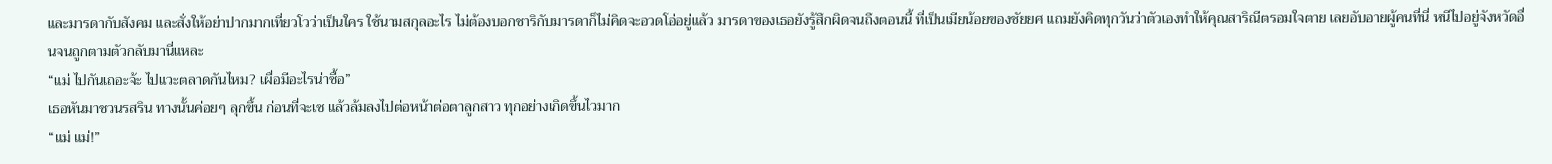และมารดากับสังคม และสั่งให้อย่าปากมากเที่ยวโวว่าเป็นใคร ใช้นามสกุลอะไร ไม่ต้องบอกชาริกับมารดาก็ไม่คิดจะอวดโอ่อยู่แล้ว มารดาของเธอยังรู้สึกผิดจนถึงตอนนี้ ที่เป็นเมียน้อยของชัยยศ แถมยังคิดทุกวันว่าตัวเองทำให้คุณสาริณีตรอมใจตาย เลยอับอายผู้คนที่นี่ หนีไปอยู่จังหวัดอื่นจนถูกตามตัวกลับมานี่แหละ
“แม่ ไปกันเถอะจ้ะ ไปแวะตลาดกันไหม? เผื่อมีอะไรน่าซื้อ”
เธอหันมาชวนรสริน ทางนั้นค่อยๆ ลุกขึ้น ก่อนที่จะเซ แล้วล้มลงไปต่อหน้าต่อตาลูกสาว ทุกอย่างเกิดขึ้นไวมาก
“แม่ แม่!”